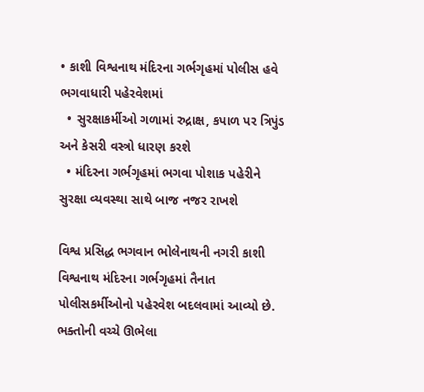• કાશી વિશ્વનાથ મંદિરના ગર્ભગૃહમાં પોલીસ હવે ભગવાધારી પહેરવેશમાં
  • સુરક્ષાકર્મીઓ ગળામાં રુદ્રાક્ષ, કપાળ પર ત્રિપુંડ અને કેસરી વસ્ત્રો ધારણ કરશે
  • મંદિરના ગર્ભગૃહમાં ભગવા પોશાક પહેરીને સુરક્ષા વ્યવસ્થા સાથે બાજ નજર રાખશે

વિશ્વ પ્રસિદ્ધ ભગવાન ભોલેનાથની નગરી કાશી વિશ્વનાથ મંદિરના ગર્ભગૃહમાં તૈનાત પોલીસકર્મીઓનો પહેરવેશ બદલવામાં આવ્યો છે. ભક્તોની વચ્ચે ઊભેલા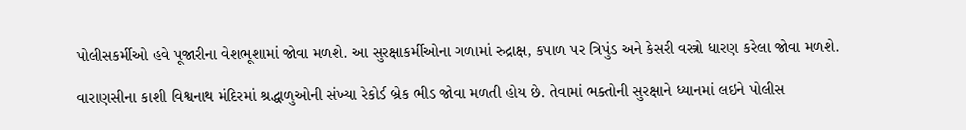પોલીસકર્મીઓ હવે પૂજારીના વેશભૂશામાં જોવા મળશે. આ સુરક્ષાકર્મીઓના ગળામાં રુદ્રાક્ષ, કપાળ પર ત્રિપુંડ અને કેસરી વસ્ત્રો ધારણ કરેલા જોવા મળશે.

વારાણસીના કાશી વિશ્વનાથ મંદિરમાં શ્રદ્ધાળુઓની સંખ્યા રેકોર્ડ બ્રેક ભીડ જોવા મળતી હોય છે. તેવામાં ભક્તોની સુરક્ષાને ધ્યાનમાં લઇને પોલીસ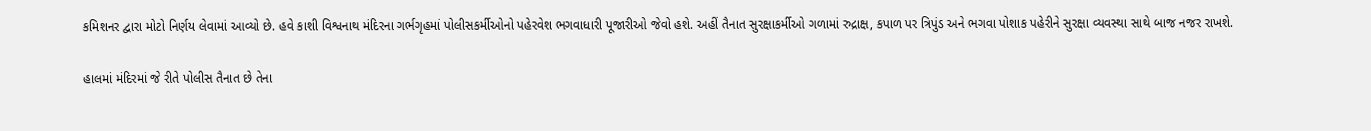કમિશનર દ્વારા મોટો નિર્ણય લેવામાં આવ્યો છે. હવે કાશી વિશ્વનાથ મંદિરના ગર્ભગૃહમાં પોલીસકર્મીઓનો પહેરવેશ ભગવાધારી પૂજારીઓ જેવો હશે. અહીં તૈનાત સુરક્ષાકર્મીઓ ગળામાં રુદ્રાક્ષ, કપાળ પર ત્રિપુંડ અને ભગવા પોશાક પહેરીને સુરક્ષા વ્યવસ્થા સાથે બાજ નજર રાખશે.

હાલમાં મંદિરમાં જે રીતે પોલીસ તૈનાત છે તેના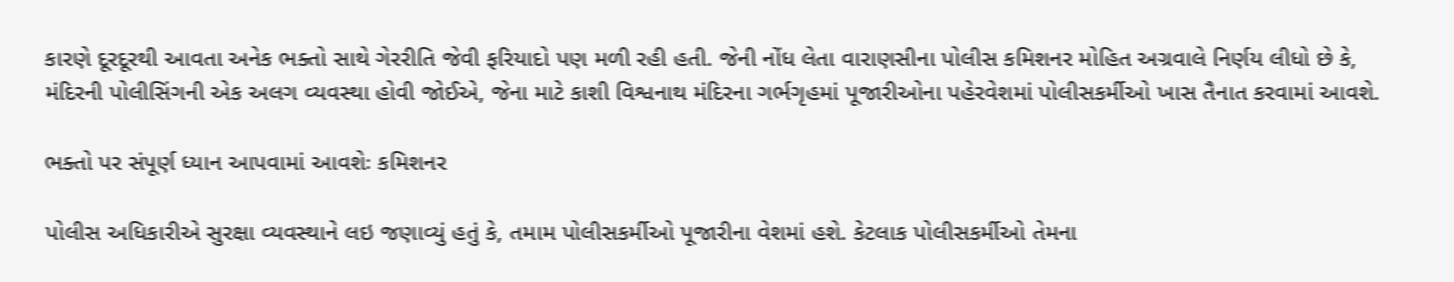કારણે દૂરદૂરથી આવતા અનેક ભક્તો સાથે ગેરરીતિ જેવી ફરિયાદો પણ મળી રહી હતી. જેની નોંધ લેતા વારાણસીના પોલીસ કમિશનર મોહિત અગ્રવાલે નિર્ણય લીધો છે કે, મંદિરની પોલીસિંગની એક અલગ વ્યવસ્થા હોવી જોઈએ, જેના માટે કાશી વિશ્વનાથ મંદિરના ગર્ભગૃહમાં પૂજારીઓના પહેરવેશમાં પોલીસકર્મીઓ ખાસ તૈનાત કરવામાં આવશે.

ભક્તો પર સંપૂર્ણ ધ્યાન આપવામાં આવશેઃ કમિશનર

પોલીસ અધિકારીએ સુરક્ષા વ્યવસ્થાને લઇ જણાવ્યું હતું કે, તમામ પોલીસકર્મીઓ પૂજારીના વેશમાં હશે. કેટલાક પોલીસકર્મીઓ તેમના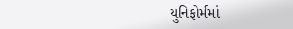યુનિફોર્મમાં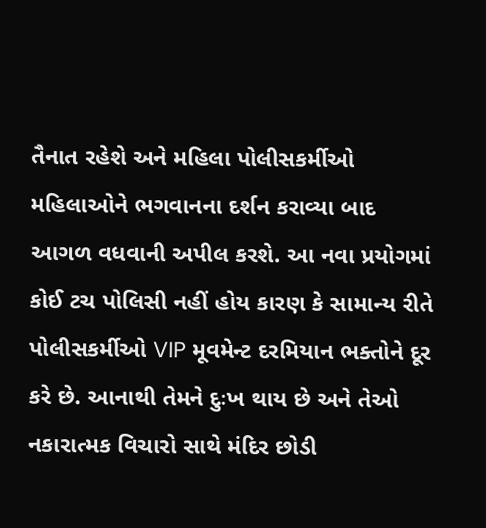તૈનાત રહેશે અને મહિલા પોલીસકર્મીઓ મહિલાઓને ભગવાનના દર્શન કરાવ્યા બાદ આગળ વધવાની અપીલ કરશે. આ નવા પ્રયોગમાં કોઈ ટચ પોલિસી નહીં હોય કારણ કે સામાન્ય રીતે પોલીસકર્મીઓ VIP મૂવમેન્ટ દરમિયાન ભક્તોને દૂર કરે છે. આનાથી તેમને દુઃખ થાય છે અને તેઓ નકારાત્મક વિચારો સાથે મંદિર છોડી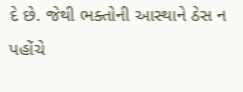દે છે. જેથી ભક્તોની આસ્થાને ઠેસ ન પહોંચે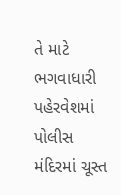તે માટે ભગવાધારી પહેરવેશમાં પોલીસ મંદિરમાં ચૂસ્ત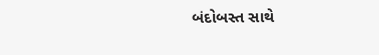બંદોબસ્ત સાથે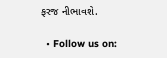ફરજ નીભાવશે.

  • Follow us on: